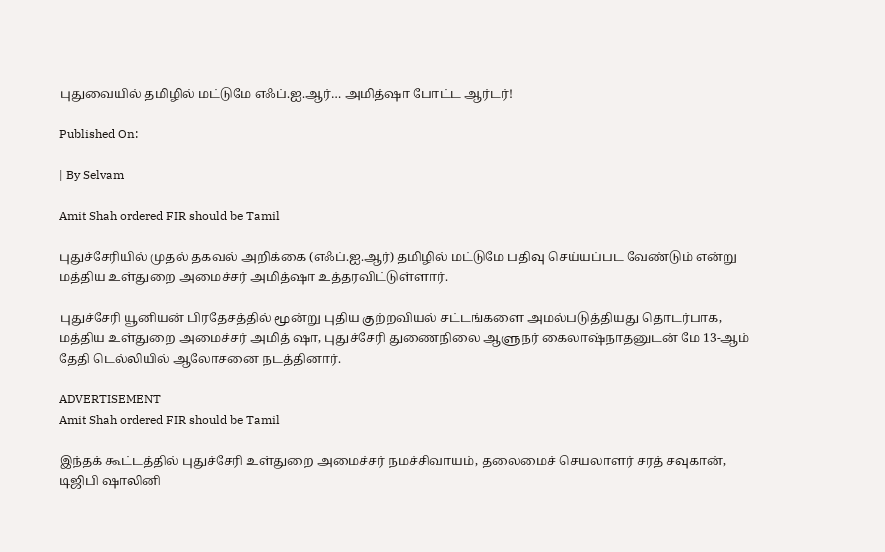புதுவையில் தமிழில் மட்டுமே எஃப்.ஐ.ஆர்… அமித்ஷா போட்ட ஆர்டர்!

Published On:

| By Selvam

Amit Shah ordered FIR should be Tamil

புதுச்சேரியில் முதல் தகவல் அறிக்கை (எஃப்.ஐ.ஆர்) தமிழில் மட்டுமே பதிவு செய்யப்பட வேண்டும் என்று மத்திய உள்துறை அமைச்சர் அமித்ஷா உத்தரவிட்டுள்ளார்.

புதுச்சேரி யூனியன் பிரதேசத்தில் மூன்று புதிய குற்றவியல் சட்டங்களை அமல்படுத்தியது தொடர்பாக, மத்திய உள்துறை அமைச்சர் அமித் ஷா, புதுச்சேரி துணைநிலை ஆளுநர் கைலாஷ்நாதனுடன் மே 13-ஆம் தேதி டெல்லியில் ஆலோசனை நடத்தினார்.

ADVERTISEMENT
Amit Shah ordered FIR should be Tamil

இந்தக் கூட்டத்தில் புதுச்சேரி உள்துறை அமைச்சர் நமச்சிவாயம், தலைமைச் செயலாளர் சரத் சவுகான், டிஜிபி ஷாலினி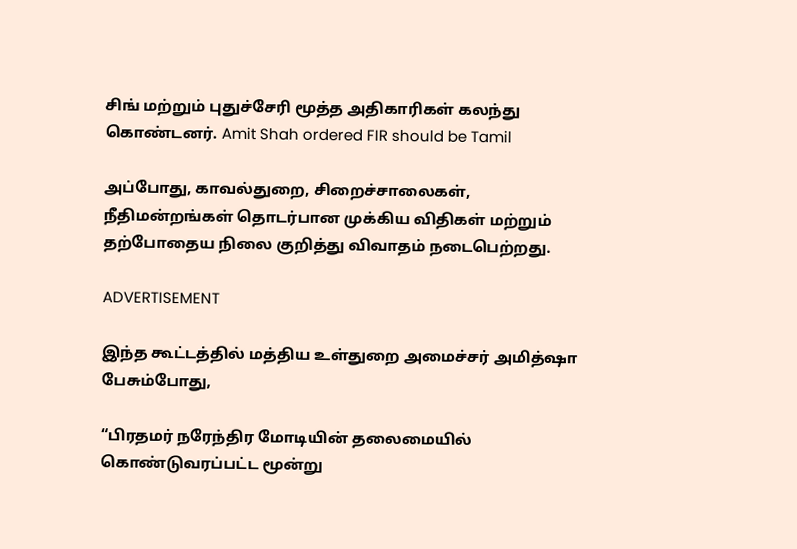சிங் மற்றும் புதுச்சேரி மூத்த அதிகாரிகள் கலந்து கொண்டனர். Amit Shah ordered FIR should be Tamil

அப்போது, காவல்துறை, சிறைச்சாலைகள், நீதிமன்றங்கள் தொடர்பான முக்கிய விதிகள் மற்றும் தற்போதைய நிலை குறித்து விவாதம் நடைபெற்றது.

ADVERTISEMENT

இந்த கூட்டத்தில் மத்திய உள்துறை அமைச்சர் அமித்ஷா பேசும்போது,

“பிரதமர் நரேந்திர மோடியின் தலைமையில் கொண்டுவரப்பட்ட மூன்று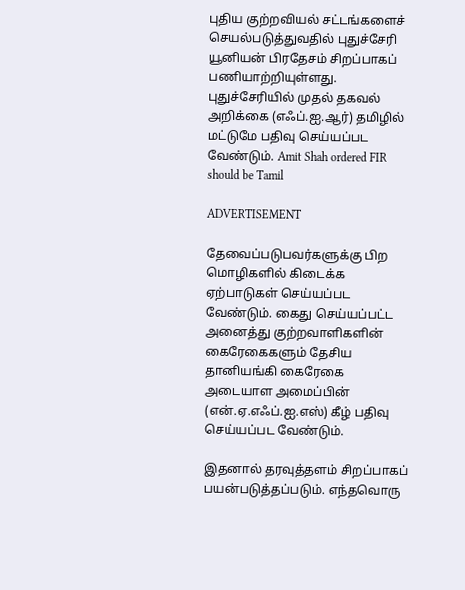புதிய குற்றவியல் சட்டங்களைச் செயல்படுத்துவதில் புதுச்சேரி யூனியன் பிரதேசம் சிறப்பாகப் பணியாற்றியுள்ளது. புதுச்சேரியில் முதல் தகவல் அறிக்கை (எஃப்.ஐ.ஆர்) தமிழில் மட்டுமே பதிவு செய்யப்பட வேண்டும். Amit Shah ordered FIR should be Tamil

ADVERTISEMENT

தேவைப்படுபவர்களுக்கு பிற மொழிகளில் கிடைக்க ஏற்பாடுகள் செய்யப்பட வேண்டும். கைது செய்யப்பட்ட அனைத்து குற்றவாளிகளின் கைரேகைகளும் தேசிய தானியங்கி கைரேகை அடையாள அமைப்பின் (என்.ஏ.எஃப்.ஐ.எஸ்) கீழ் பதிவு செய்யப்பட வேண்டும்.

இதனால் தரவுத்தளம் சிறப்பாகப் பயன்படுத்தப்படும். எந்தவொரு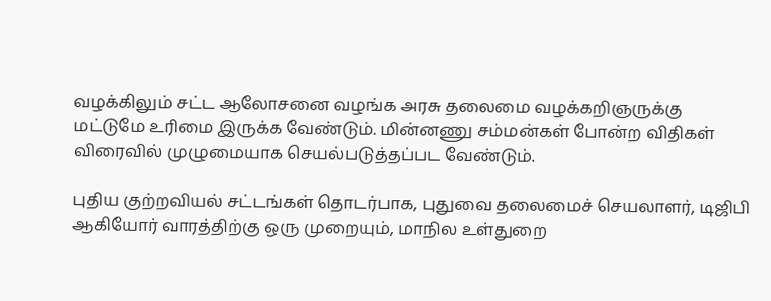வழக்கிலும் சட்ட ஆலோசனை வழங்க அரசு தலைமை வழக்கறிஞருக்கு மட்டுமே உரிமை இருக்க வேண்டும். மின்னணு சம்மன்கள் போன்ற விதிகள் விரைவில் முழுமையாக செயல்படுத்தப்பட வேண்டும்.

புதிய குற்றவியல் சட்டங்கள் தொடர்பாக, புதுவை தலைமைச் செயலாளர், டிஜிபி ஆகியோர் வாரத்திற்கு ஒரு முறையும், மாநில உள்துறை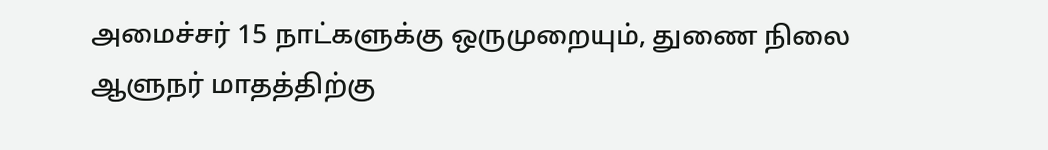அமைச்சர் 15 நாட்களுக்கு ஒருமுறையும், துணை நிலை ஆளுநர் மாதத்திற்கு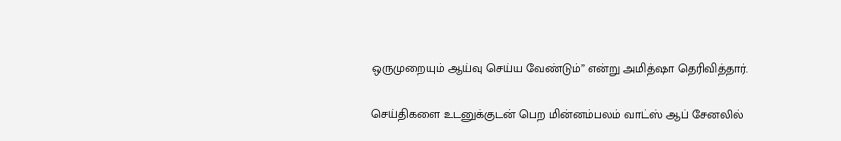ஒருமுறையும் ஆய்வு செய்ய வேண்டும்” என்று அமித்ஷா தெரிவித்தார்.

செய்திகளை உடனுக்குடன் பெற மின்னம்பலம் வாட்ஸ் ஆப் சேனலில்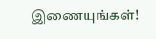இணையுங்கள்!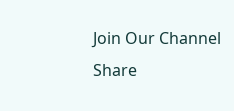Join Our Channel
Share